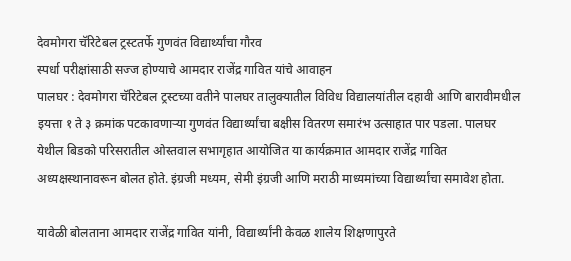देवमोगरा चॅरिटेबल ट्रस्टतर्फे गुणवंत विद्यार्थ्यांचा गौरव
स्पर्धा परीक्षांसाठी सज्ज होण्याचे आमदार राजेंद्र गावित यांचे आवाहन
पालघर : देवमोगरा चॅरिटेबल ट्रस्टच्या वतीने पालघर तालुक्यातील विविध विद्यालयांतील दहावी आणि बारावीमधील इयत्ता १ ते ३ क्रमांक पटकावणाऱ्या गुणवंत विद्यार्थ्यांचा बक्षीस वितरण समारंभ उत्साहात पार पडला. पालघर येथील बिडको परिसरातील ओस्तवाल सभागृहात आयोजित या कार्यक्रमात आमदार राजेंद्र गावित अध्यक्षस्थानावरून बोलत होते. इंग्रजी मध्यम, सेमी इंग्रजी आणि मराठी माध्यमांच्या विद्यार्थ्यांचा समावेश होता.

यावेळी बोलताना आमदार राजेंद्र गावित यांनी, विद्यार्थ्यांनी केवळ शालेय शिक्षणापुरते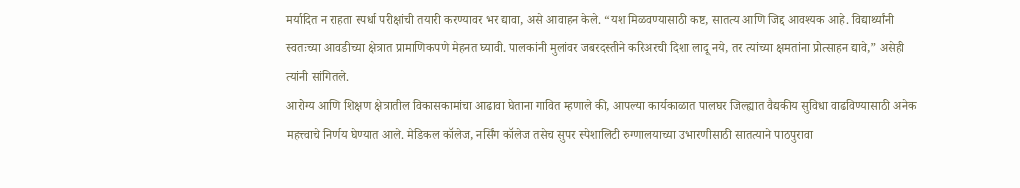मर्यादित न राहता स्पर्धा परीक्षांची तयारी करण्यावर भर द्यावा, असे आवाहन केले. “यश मिळवण्यासाठी कष्ट, सातत्य आणि जिद्द आवश्यक आहे. विद्यार्थ्यांनी स्वतःच्या आवडीच्या क्षेत्रात प्रामाणिकपणे मेहनत घ्यावी. पालकांनी मुलांवर जबरदस्तीने करिअरची दिशा लादू नये, तर त्यांच्या क्षमतांना प्रोत्साहन द्यावे,” असेही त्यांनी सांगितले.
आरोग्य आणि शिक्षण क्षेत्रातील विकासकामांचा आढावा घेताना गावित म्हणाले की, आपल्या कार्यकाळात पालघर जिल्ह्यात वैद्यकीय सुविधा वाढविण्यासाठी अनेक महत्त्वाचे निर्णय घेण्यात आले. मेडिकल कॉलेज, नर्सिंग कॉलेज तसेच सुपर स्पेशालिटी रुग्णालयाच्या उभारणीसाठी सातत्याने पाठपुरावा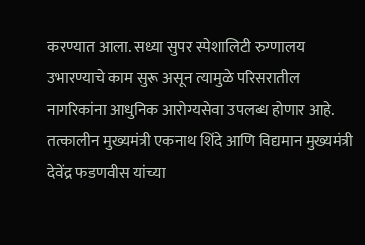करण्यात आला. सध्या सुपर स्पेशालिटी रुग्णालय उभारण्याचे काम सुरू असून त्यामुळे परिसरातील नागरिकांना आधुनिक आरोग्यसेवा उपलब्ध होणार आहे. तत्कालीन मुख्यमंत्री एकनाथ शिंदे आणि विद्यमान मुख्यमंत्री देवेंद्र फडणवीस यांच्या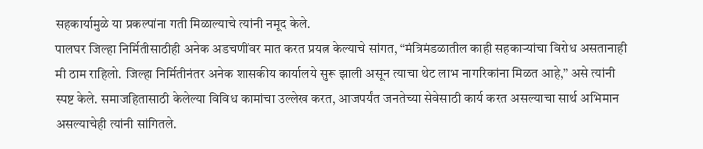सहकार्यामुळे या प्रकल्पांना गती मिळाल्याचे त्यांनी नमूद केले.
पालघर जिल्हा निर्मितीसाठीही अनेक अडचणींवर मात करत प्रयत्न केल्याचे सांगत, “मंत्रिमंडळातील काही सहकाऱ्यांचा विरोध असतानाही मी ठाम राहिलो. जिल्हा निर्मितीनंतर अनेक शासकीय कार्यालये सुरू झाली असून त्याचा थेट लाभ नागरिकांना मिळत आहे,” असे त्यांनी स्पष्ट केले. समाजहितासाठी केलेल्या विविध कामांचा उल्लेख करत, आजपर्यंत जनतेच्या सेवेसाठी कार्य करत असल्याचा सार्थ अभिमान असल्याचेही त्यांनी सांगितले.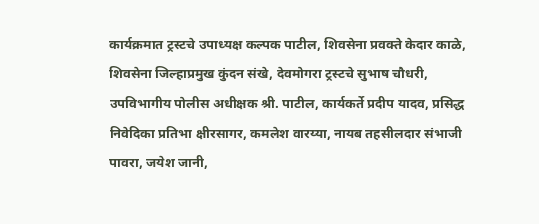कार्यक्रमात ट्रस्टचे उपाध्यक्ष कल्पक पाटील, शिवसेना प्रवक्ते केदार काळे, शिवसेना जिल्हाप्रमुख कुंदन संखे, देवमोगरा ट्रस्टचे सुभाष चौधरी, उपविभागीय पोलीस अधीक्षक श्री. पाटील, कार्यकर्ते प्रदीप यादव, प्रसिद्ध निवेदिका प्रतिभा क्षीरसागर, कमलेश वारय्या, नायब तहसीलदार संभाजी पावरा, जयेश जानी,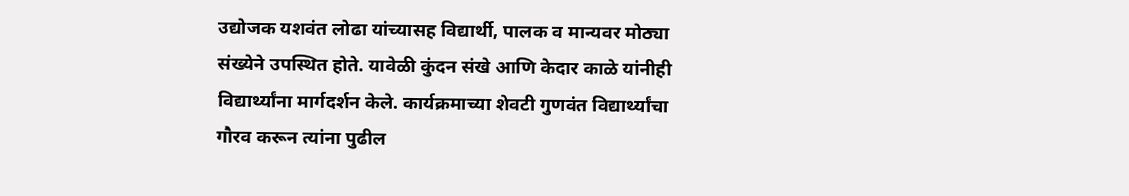उद्योजक यशवंत लोढा यांच्यासह विद्यार्थी, पालक व मान्यवर मोठ्या संख्येने उपस्थित होते. यावेळी कुंदन संखे आणि केदार काळे यांनीही विद्यार्थ्यांना मार्गदर्शन केले. कार्यक्रमाच्या शेवटी गुणवंत विद्यार्थ्यांचा गौरव करून त्यांना पुढील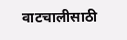वाटचालीसाठी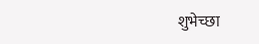शुभेच्छा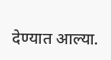देण्यात आल्या.